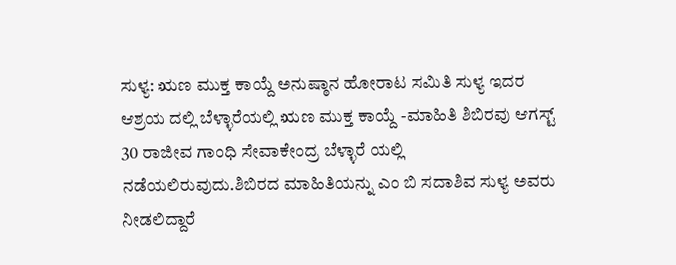ಸುಳ್ಯ: ಋಣ ಮುಕ್ತ ಕಾಯ್ದೆ ಅನುಷ್ಠಾನ ಹೋರಾಟ ಸಮಿತಿ ಸುಳ್ಯ ಇದರ ಆಶ್ರಯ ದಲ್ಲಿ ಬೆಳ್ಳಾರೆಯಲ್ಲಿ ಋಣ ಮುಕ್ತ ಕಾಯ್ದೆ -ಮಾಹಿತಿ ಶಿಬಿರವು ಆಗಸ್ಟ್ 30 ರಾಜೀವ ಗಾಂಧಿ ಸೇವಾಕೇಂದ್ರ ಬೆಳ್ಳಾರೆ ಯಲ್ಲಿ ನಡೆಯಲಿರುವುದು.ಶಿಬಿರದ ಮಾಹಿತಿಯನ್ನು ಎಂ ಬಿ ಸದಾಶಿವ ಸುಳ್ಯ ಅವರು ನೀಡಲಿದ್ದಾರೆ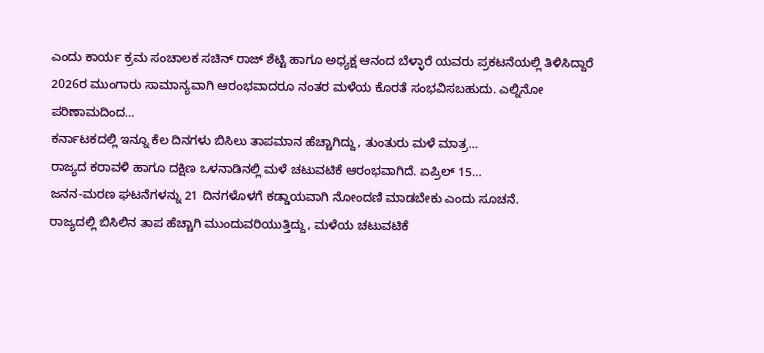ಎಂದು ಕಾರ್ಯ ಕ್ರಮ ಸಂಚಾಲಕ ಸಚಿನ್ ರಾಜ್ ಶೆಟ್ಟಿ ಹಾಗೂ ಅಧ್ಯಕ್ಷ ಆನಂದ ಬೆಳ್ಳಾರೆ ಯವರು ಪ್ರಕಟನೆಯಲ್ಲಿ ತಿಳಿಸಿದ್ದಾರೆ
2026ರ ಮುಂಗಾರು ಸಾಮಾನ್ಯವಾಗಿ ಆರಂಭವಾದರೂ ನಂತರ ಮಳೆಯ ಕೊರತೆ ಸಂಭವಿಸಬಹುದು. ಎಲ್ನಿನೋ ಪರಿಣಾಮದಿಂದ…
ಕರ್ನಾಟಕದಲ್ಲಿ ಇನ್ನೂ ಕೆಲ ದಿನಗಳು ಬಿಸಿಲು ತಾಪಮಾನ ಹೆಚ್ಚಾಗಿದ್ದು, ತುಂತುರು ಮಳೆ ಮಾತ್ರ…
ರಾಜ್ಯದ ಕರಾವಳಿ ಹಾಗೂ ದಕ್ಷಿಣ ಒಳನಾಡಿನಲ್ಲಿ ಮಳೆ ಚಟುವಟಿಕೆ ಆರಂಭವಾಗಿದೆ. ಏಪ್ರಿಲ್ 15…
ಜನನ-ಮರಣ ಘಟನೆಗಳನ್ನು 21 ದಿನಗಳೊಳಗೆ ಕಡ್ಡಾಯವಾಗಿ ನೋಂದಣಿ ಮಾಡಬೇಕು ಎಂದು ಸೂಚನೆ.
ರಾಜ್ಯದಲ್ಲಿ ಬಿಸಿಲಿನ ತಾಪ ಹೆಚ್ಚಾಗಿ ಮುಂದುವರಿಯುತ್ತಿದ್ದು, ಮಳೆಯ ಚಟುವಟಿಕೆ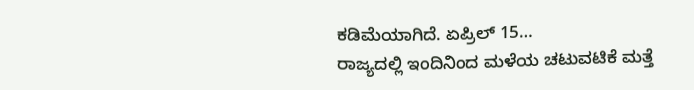ಕಡಿಮೆಯಾಗಿದೆ. ಏಪ್ರಿಲ್ 15…
ರಾಜ್ಯದಲ್ಲಿ ಇಂದಿನಿಂದ ಮಳೆಯ ಚಟುವಟಿಕೆ ಮತ್ತೆ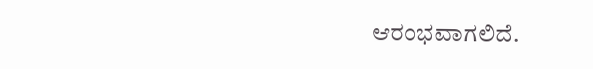ಆರಂಭವಾಗಲಿದೆ.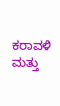ಕರಾವಳಿ ಮತ್ತು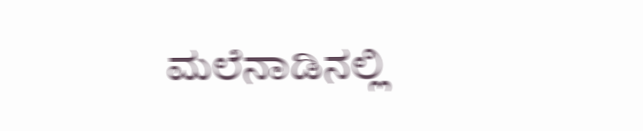ಮಲೆನಾಡಿನಲ್ಲಿ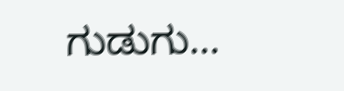ಗುಡುಗು…